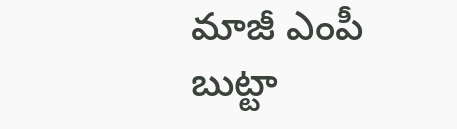మాజీ ఎంపీ బుట్టా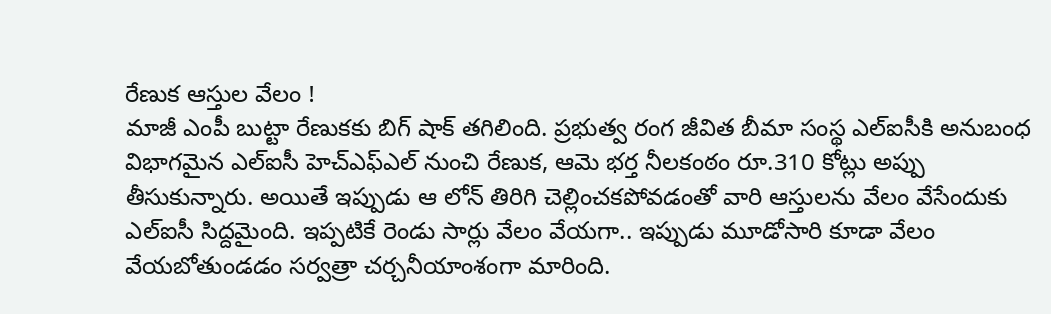రేణుక ఆస్తుల వేలం !
మాజీ ఎంపీ బుట్టా రేణుకకు బిగ్ షాక్ తగిలింది. ప్రభుత్వ రంగ జీవిత బీమా సంస్థ ఎల్ఐసీకి అనుబంధ విభాగమైన ఎల్ఐసీ హెచ్ఎఫ్ఎల్ నుంచి రేణుక, ఆమె భర్త నీలకంఠం రూ.310 కోట్లు అప్పు తీసుకున్నారు. అయితే ఇప్పుడు ఆ లోన్ తిరిగి చెల్లించకపోవడంతో వారి ఆస్తులను వేలం వేసేందుకు ఎల్ఐసీ సిద్దమైంది. ఇప్పటికే రెండు సార్లు వేలం వేయగా.. ఇప్పుడు మూడోసారి కూడా వేలం వేయబోతుండడం సర్వత్రా చర్చనీయాంశంగా మారింది.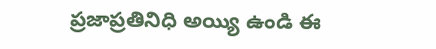ప్రజాప్రతినిధి అయ్యి ఉండి ఈ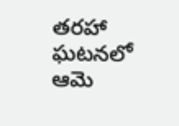తరహా ఘటనలో ఆమె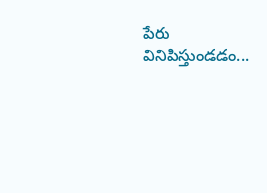పేరు వినిపిస్తుండడం...